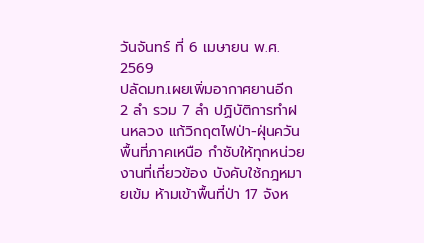วันจันทร์ ที่ 6 เมษายน พ.ศ. 2569
ปลัดมท.เผยเพิ่มอากาศยานอีก 2 ลำ รวม 7 ลำ ปฏิบัติการทำฝนหลวง แก้วิกฤตไฟป่า-ฝุ่นควัน พื้นที่ภาคเหนือ กำชับให้ทุกหน่วยงานที่เกี่ยวข้อง บังคับใช้กฎหมายเข้ม ห้ามเข้าพื้นที่ป่า 17 จังห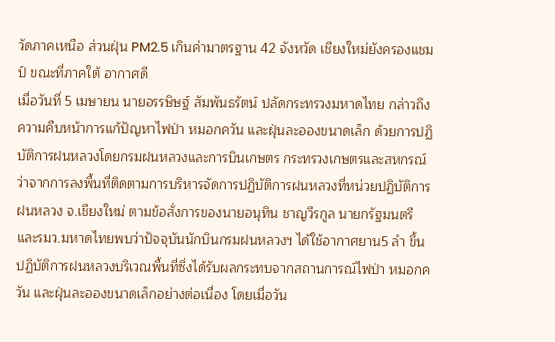วัดภาคเหนือ ส่วนฝุ่น PM2.5 เกินค่ามาตรฐาน 42 จังหวัด เชียงใหม่ยังครองแชมป์ ขณะที่ภาคใต้ อากาศดี
เมื่อวันที่ 5 เมษายน นายอรรษิษฐ์ สัมพันธรัตน์ ปลัดกระทรวงมหาดไทย กล่าวถึงความคืบหน้าการแก้ปัญหาไฟป่า หมอกควัน และฝุ่นละอองขนาดเล็ก ด้วยการปฏิบัติการฝนหลวงโดยกรมฝนหลวงและการบินเกษตร กระทรวงเกษตรและสหกรณ์ว่าจากการลงพื้นที่ติดตามการบริหารจัดการปฏิบัติการฝนหลวงที่หน่วยปฏิบัติการฝนหลวง จ.เชียงใหม่ ตามข้อสั่งการของนายอนุทิน ชาญวีรกูล นายกรัฐมนตรี และรมว.มหาดไทยพบว่าปัจจุบันนักบินกรมฝนหลวงฯ ได้ใช้อากาศยาน5 ลำ ขึ้นปฏิบัติการฝนหลวงบริเวณพื้นที่ซึ่งได้รับผลกระทบจากสถานการณ์ไฟป่า หมอกควัน และฝุ่นละอองขนาดเล็กอย่างต่อเนื่อง โดยเมื่อวัน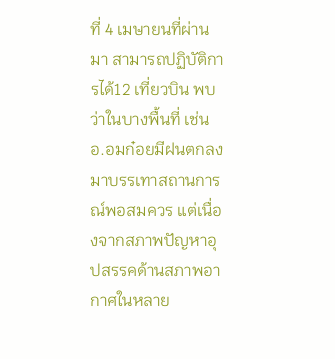ที่ 4 เมษายนที่ผ่านมา สามารถปฏิบัติการได้12 เที่ยวบิน พบว่าในบางพื้นที่ เช่น อ.อมก๋อยมีฝนตกลงมาบรรเทาสถานการณ์พอสมควร แต่เนื่องจากสภาพปัญหาอุปสรรคด้านสภาพอากาศในหลาย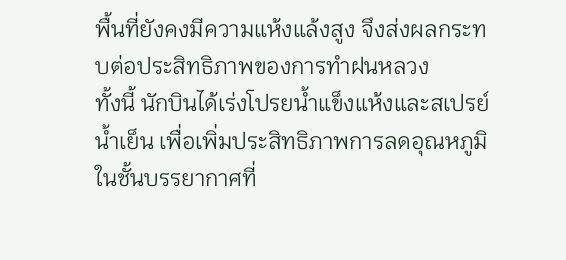พื้นที่ยังคงมีความแห้งแล้งสูง จึงส่งผลกระทบต่อประสิทธิภาพของการทำฝนหลวง
ทั้งนี้ นักบินได้เร่งโปรยน้ำแข็งแห้งและสเปรย์น้ำเย็น เพื่อเพิ่มประสิทธิภาพการลดอุณหภูมิในชั้นบรรยากาศที่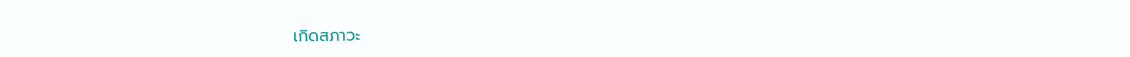เกิดสภาวะ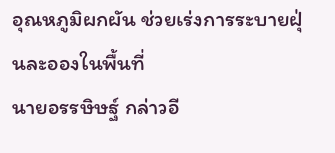อุณหภูมิผกผัน ช่วยเร่งการระบายฝุ่นละอองในพื้นที่
นายอรรษิษฐ์ กล่าวอี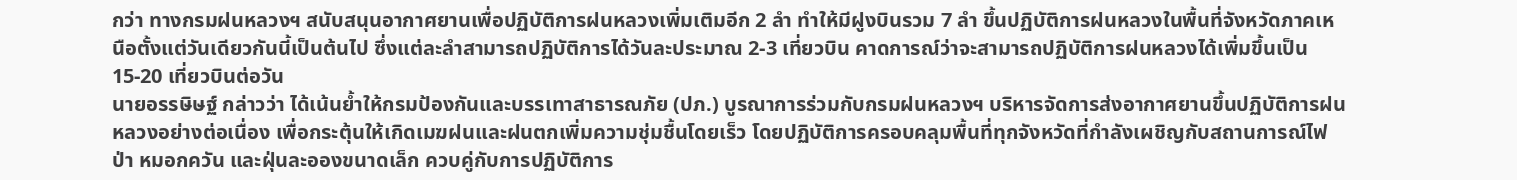กว่า ทางกรมฝนหลวงฯ สนับสนุนอากาศยานเพื่อปฏิบัติการฝนหลวงเพิ่มเติมอีก 2 ลำ ทำให้มีฝูงบินรวม 7 ลำ ขึ้นปฏิบัติการฝนหลวงในพื้นที่จังหวัดภาคเหนือตั้งแต่วันเดียวกันนี้เป็นต้นไป ซึ่งแต่ละลำสามารถปฏิบัติการได้วันละประมาณ 2-3 เที่ยวบิน คาดการณ์ว่าจะสามารถปฏิบัติการฝนหลวงได้เพิ่มขึ้นเป็น 15-20 เที่ยวบินต่อวัน
นายอรรษิษฐ์ กล่าวว่า ได้เน้นย้ำให้กรมป้องกันและบรรเทาสาธารณภัย (ปภ.) บูรณาการร่วมกับกรมฝนหลวงฯ บริหารจัดการส่งอากาศยานขึ้นปฏิบัติการฝนหลวงอย่างต่อเนื่อง เพื่อกระตุ้นให้เกิดเมฆฝนและฝนตกเพิ่มความชุ่มชื้นโดยเร็ว โดยปฏิบัติการครอบคลุมพื้นที่ทุกจังหวัดที่กำลังเผชิญกับสถานการณ์ไฟป่า หมอกควัน และฝุ่นละอองขนาดเล็ก ควบคู่กับการปฏิบัติการ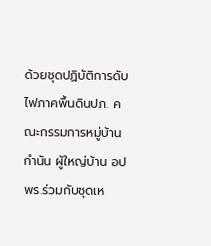ด้วยชุดปฏิบัติการดับไฟภาคพื้นดินปภ. คณะกรรมการหมู่บ้าน กำนัน ผู้ใหญ่บ้าน อปพร.ร่วมกับชุดเห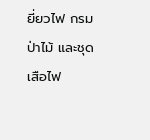ยี่ยวไฟ กรมป่าไม้ และชุดเสือไฟ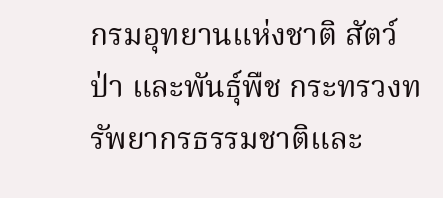กรมอุทยานแห่งชาติ สัตว์ป่า และพันธุ์พืช กระทรวงทรัพยากรธรรมชาติและ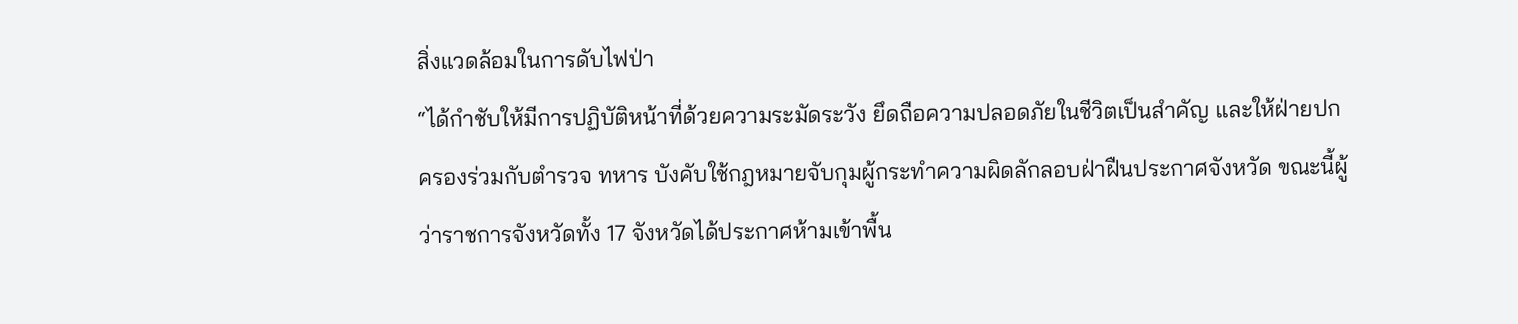สิ่งแวดล้อมในการดับไฟป่า
“ได้กำชับให้มีการปฏิบัติหน้าที่ด้วยความระมัดระวัง ยึดถือความปลอดภัยในชีวิตเป็นสำคัญ และให้ฝ่ายปกครองร่วมกับตำรวจ ทหาร บังคับใช้กฎหมายจับกุมผู้กระทำความผิดลักลอบฝ่าฝืนประกาศจังหวัด ขณะนี้ผู้ว่าราชการจังหวัดทั้ง 17 จังหวัดได้ประกาศห้ามเข้าพื้น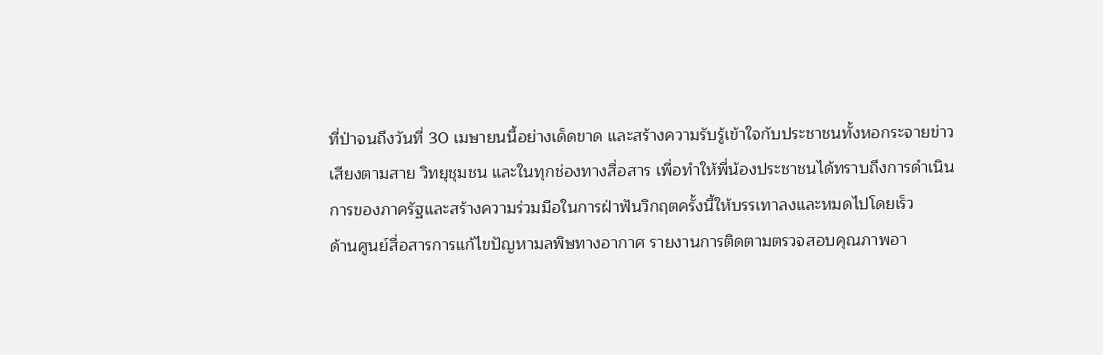ที่ป่าจนถึงวันที่ 30 เมษายนนี้อย่างเด็ดขาด และสร้างความรับรู้เข้าใจกับประชาชนทั้งหอกระจายข่าว เสียงตามสาย วิทยุชุมชน และในทุกช่องทางสื่อสาร เพื่อทำให้พี่น้องประชาชนได้ทราบถึงการดำเนินการของภาครัฐและสร้างความร่วมมือในการฝ่าฟันวิกฤตครั้งนี้ให้บรรเทาลงและหมดไปโดยเร็ว
ด้านศูนย์สื่อสารการแก้ไขปัญหามลพิษทางอากาศ รายงานการติดตามตรวจสอบคุณภาพอา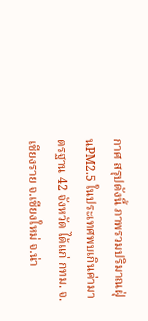กาศ สรุปดังนี้ ภาพรวมปริมาณฝุ่นPM2.5 ในประเทศพบเกินค่ามาตรฐาน 42 จังหวัด ได้แก่ กทม. จ.เชียงราย จ.เชียงใหม่ จ.น่า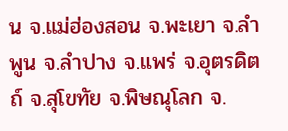น จ.แม่ฮ่องสอน จ.พะเยา จ.ลำพูน จ.ลำปาง จ.แพร่ จ.อุตรดิตถ์ จ.สุโขทัย จ.พิษณุโลก จ.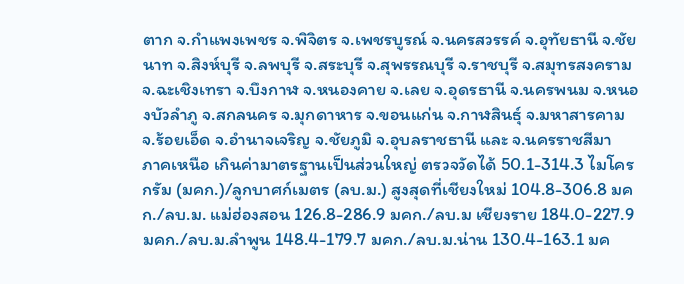ตาก จ.กำแพงเพชร จ.พิจิตร จ.เพชรบูรณ์ จ.นครสวรรค์ จ.อุทัยธานี จ.ชัยนาท จ.สิงห์บุรี จ.ลพบุรี จ.สระบุรี จ.สุพรรณบุรี จ.ราชบุรี จ.สมุทรสงคราม จ.ฉะเชิงเทรา จ.บึงกาฬ จ.หนองคาย จ.เลย จ.อุดรธานี จ.นครพนม จ.หนองบัวลำภู จ.สกลนคร จ.มุกดาหาร จ.ขอนแก่น จ.กาฬสินธุ์ จ.มหาสารคาม จ.ร้อยเอ็ด จ.อำนาจเจริญ จ.ชัยภูมิ จ.อุบลราชธานี และ จ.นครราชสีมา
ภาคเหนือ เกินค่ามาตรฐานเป็นส่วนใหญ่ ตรวจวัดได้ 50.1-314.3 ไมโครกรัม (มคก.)/ลูกบาศก์เมตร (ลบ.ม.) สูงสุดที่เชียงใหม่ 104.8-306.8 มคก./ลบ.ม. แม่ฮ่องสอน 126.8-286.9 มคก./ลบ.ม เชียงราย 184.0-227.9 มคก./ลบ.ม.ลำพูน 148.4-179.7 มคก./ลบ.ม.น่าน 130.4-163.1 มค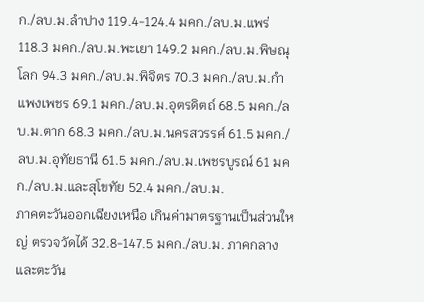ก./ลบ.ม.ลำปาง 119.4-124.4 มคก./ลบ.ม.แพร่ 118.3 มคก./ลบ.ม.พะเยา 149.2 มคก./ลบ.ม.พิษณุโลก 94.3 มคก./ลบ.ม.พิจิตร 70.3 มคก./ลบ.ม.กำแพงเพชร 69.1 มคก./ลบ.ม.อุตรดิตถ์ 68.5 มคก./ลบ.ม.ตาก 68.3 มคก./ลบ.ม.นครสวรรค์ 61.5 มคก./ลบ.ม.อุทัยธานี 61.5 มคก./ลบ.ม.เพชรบูรณ์ 61 มคก./ลบ.ม.และสุโขทัย 52.4 มคก./ลบ.ม.
ภาคตะวันออกเฉียงเหนือ เกินค่ามาตรฐานเป็นส่วนใหญ่ ตรวจวัดได้ 32.8-147.5 มคก./ลบ.ม. ภาคกลางและตะวัน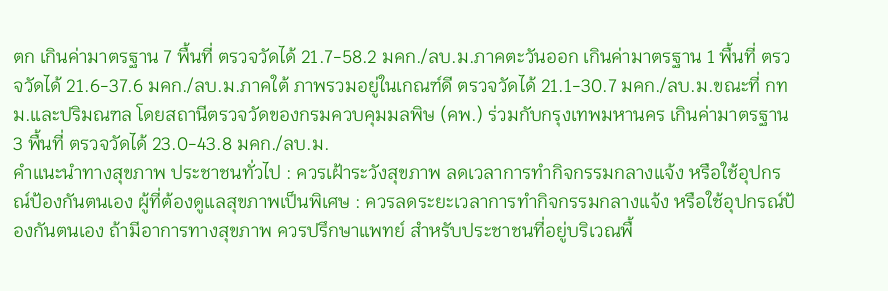ตก เกินค่ามาตรฐาน 7 พื้นที่ ตรวจวัดได้ 21.7-58.2 มคก./ลบ.ม.ภาคตะวันออก เกินค่ามาตรฐาน 1 พื้นที่ ตรวจวัดได้ 21.6-37.6 มคก./ลบ.ม.ภาคใต้ ภาพรวมอยู่ในเกณฑ์ดี ตรวจวัดได้ 21.1-30.7 มคก./ลบ.ม.ขณะที่ กทม.และปริมณฑล โดยสถานีตรวจวัดของกรมควบคุมมลพิษ (คพ.) ร่วมกับกรุงเทพมหานคร เกินค่ามาตรฐาน 3 พื้นที่ ตรวจวัดได้ 23.0-43.8 มคก./ลบ.ม.
คำแนะนำทางสุขภาพ ประชาชนทั่วไป : ควรเฝ้าระวังสุขภาพ ลดเวลาการทำกิจกรรมกลางแจ้ง หรือใช้อุปกรณ์ป้องกันตนเอง ผู้ที่ต้องดูแลสุขภาพเป็นพิเศษ : ควรลดระยะเวลาการทำกิจกรรมกลางแจ้ง หรือใช้อุปกรณ์ป้องกันตนเอง ถ้ามีอาการทางสุขภาพ ควรปรึกษาแพทย์ สำหรับประชาชนที่อยู่บริเวณพื้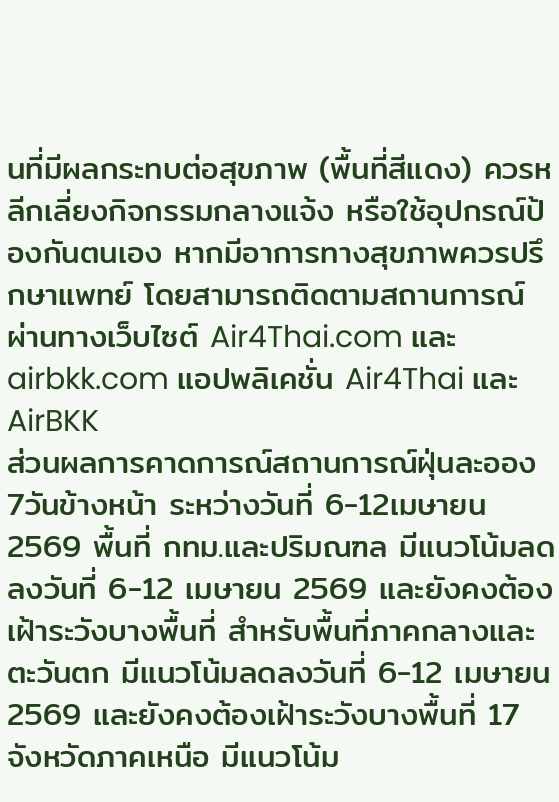นที่มีผลกระทบต่อสุขภาพ (พื้นที่สีแดง) ควรหลีกเลี่ยงกิจกรรมกลางแจ้ง หรือใช้อุปกรณ์ป้องกันตนเอง หากมีอาการทางสุขภาพควรปรึกษาแพทย์ โดยสามารถติดตามสถานการณ์ผ่านทางเว็บไซต์ Air4Thai.com และ airbkk.com แอปพลิเคชั่น Air4Thai และ AirBKK
ส่วนผลการคาดการณ์สถานการณ์ฝุ่นละออง 7วันข้างหน้า ระหว่างวันที่ 6-12เมษายน2569 พื้นที่ กทม.และปริมณฑล มีแนวโน้มลดลงวันที่ 6-12 เมษายน 2569 และยังคงต้องเฝ้าระวังบางพื้นที่ สำหรับพื้นที่ภาคกลางและตะวันตก มีแนวโน้มลดลงวันที่ 6-12 เมษายน 2569 และยังคงต้องเฝ้าระวังบางพื้นที่ 17 จังหวัดภาคเหนือ มีแนวโน้ม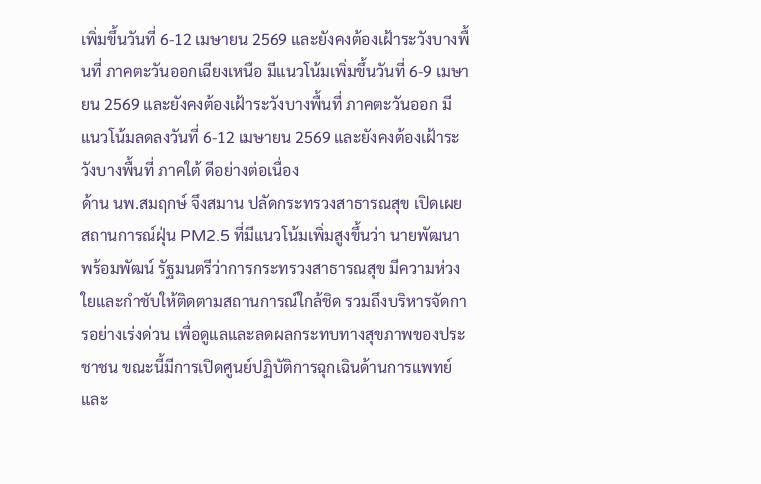เพิ่มขึ้นวันที่ 6-12 เมษายน 2569 และยังคงต้องเฝ้าระวังบางพื้นที่ ภาคตะวันออกเฉียงเหนือ มีแนวโน้มเพิ่มขึ้นวันที่ 6-9 เมษายน 2569 และยังคงต้องเฝ้าระวังบางพื้นที่ ภาคตะวันออก มีแนวโน้มลดลงวันที่ 6-12 เมษายน 2569 และยังคงต้องเฝ้าระวังบางพื้นที่ ภาคใต้ ดีอย่างต่อเนื่อง
ด้าน นพ.สมฤกษ์ จึงสมาน ปลัดกระทรวงสาธารณสุข เปิดเผยสถานการณ์ฝุ่น PM2.5 ที่มีแนวโน้มเพิ่มสูงขึ้นว่า นายพัฒนา พร้อมพัฒน์ รัฐมนตรีว่าการกระทรวงสาธารณสุข มีความห่วงใยและกำชับให้ติดตามสถานการณ์ใกล้ชิด รวมถึงบริหารจัดการอย่างเร่งด่วน เพื่อดูแลและลดผลกระทบทางสุขภาพของประชาชน ขณะนี้มีการเปิดศูนย์ปฏิบัติการฉุกเฉินด้านการแพทย์และ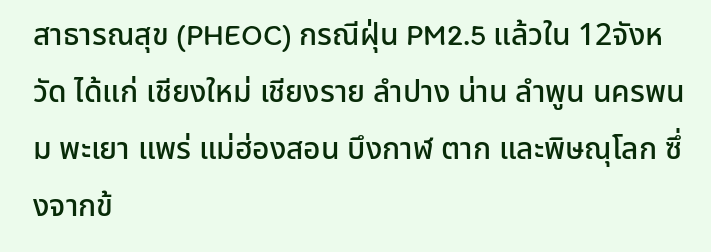สาธารณสุข (PHEOC) กรณีฝุ่น PM2.5 แล้วใน 12จังหวัด ได้แก่ เชียงใหม่ เชียงราย ลำปาง น่าน ลำพูน นครพนม พะเยา แพร่ แม่ฮ่องสอน บึงกาฬ ตาก และพิษณุโลก ซึ่งจากข้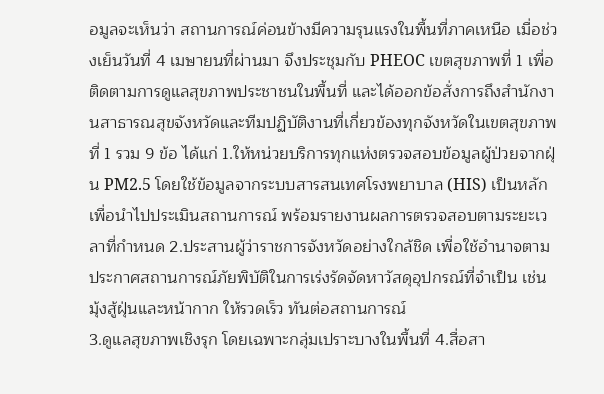อมูลจะเห็นว่า สถานการณ์ค่อนข้างมีความรุนแรงในพื้นที่ภาคเหนือ เมื่อช่วงเย็นวันที่ 4 เมษายนที่ผ่านมา จึงประชุมกับ PHEOC เขตสุขภาพที่ 1 เพื่อติดตามการดูแลสุขภาพประชาชนในพื้นที่ และได้ออกข้อสั่งการถึงสำนักงานสาธารณสุขจังหวัดและทีมปฏิบัติงานที่เกี่ยวข้องทุกจังหวัดในเขตสุขภาพที่ 1 รวม 9 ข้อ ได้แก่ 1.ให้หน่วยบริการทุกแห่งตรวจสอบข้อมูลผู้ป่วยจากฝุ่น PM2.5 โดยใช้ข้อมูลจากระบบสารสนเทศโรงพยาบาล (HIS) เป็นหลัก เพื่อนำไปประเมินสถานการณ์ พร้อมรายงานผลการตรวจสอบตามระยะเวลาที่กำหนด 2.ประสานผู้ว่าราชการจังหวัดอย่างใกล้ชิด เพื่อใช้อำนาจตามประกาศสถานการณ์ภัยพิบัติในการเร่งรัดจัดหาวัสดุอุปกรณ์ที่จำเป็น เช่น มุ้งสู้ฝุ่นและหน้ากาก ให้รวดเร็ว ทันต่อสถานการณ์
3.ดูแลสุขภาพเชิงรุก โดยเฉพาะกลุ่มเปราะบางในพื้นที่ 4.สื่อสา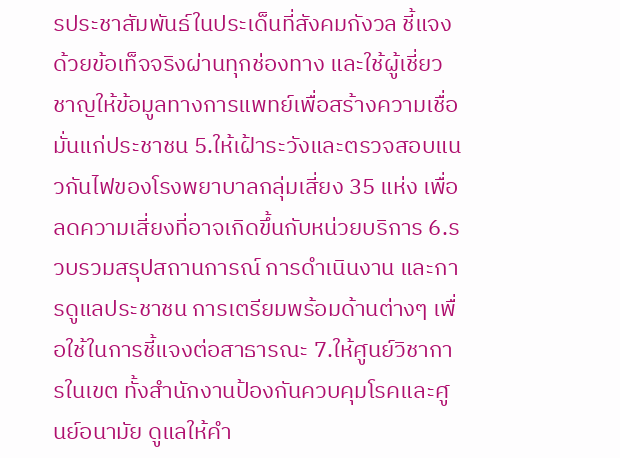รประชาสัมพันธ์ในประเด็นที่สังคมกังวล ชี้แจงด้วยข้อเท็จจริงผ่านทุกช่องทาง และใช้ผู้เชี่ยวชาญให้ข้อมูลทางการแพทย์เพื่อสร้างความเชื่อมั่นแก่ประชาชน 5.ให้เฝ้าระวังและตรวจสอบแนวกันไฟของโรงพยาบาลกลุ่มเสี่ยง 35 แห่ง เพื่อลดความเสี่ยงที่อาจเกิดขึ้นกับหน่วยบริการ 6.รวบรวมสรุปสถานการณ์ การดำเนินงาน และการดูแลประชาชน การเตรียมพร้อมด้านต่างๆ เพื่อใช้ในการชี้แจงต่อสาธารณะ 7.ให้ศูนย์วิชาการในเขต ทั้งสำนักงานป้องกันควบคุมโรคและศูนย์อนามัย ดูแลให้คำ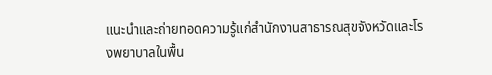แนะนำและถ่ายทอดความรู้แก่สำนักงานสาธารณสุขจังหวัดและโรงพยาบาลในพื้น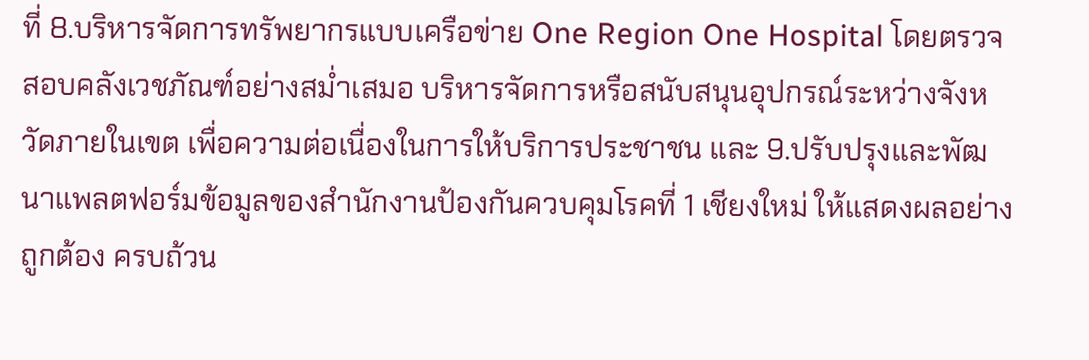ที่ 8.บริหารจัดการทรัพยากรแบบเครือข่าย One Region One Hospital โดยตรวจสอบคลังเวชภัณฑ์อย่างสม่ำเสมอ บริหารจัดการหรือสนับสนุนอุปกรณ์ระหว่างจังหวัดภายในเขต เพื่อความต่อเนื่องในการให้บริการประชาชน และ 9.ปรับปรุงและพัฒนาแพลตฟอร์มข้อมูลของสำนักงานป้องกันควบคุมโรคที่ 1 เชียงใหม่ ให้แสดงผลอย่างถูกต้อง ครบถ้วน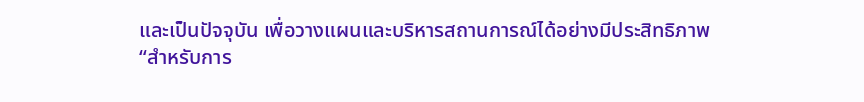และเป็นปัจจุบัน เพื่อวางแผนและบริหารสถานการณ์ได้อย่างมีประสิทธิภาพ
“สำหรับการ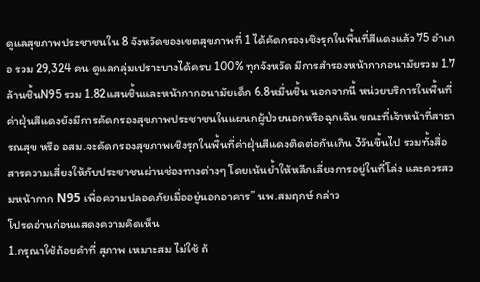ดูแลสุขภาพประชาชนใน 8 จังหวัดของเขตสุขภาพที่ 1 ได้คัดกรองเชิงรุกในพื้นที่สีแดงแล้ว 75 อำเภอ รวม 29,324 คน ดูแลกลุ่มเปราะบางได้ครบ 100% ทุกจังหวัด มีการสำรองหน้ากากอนามัยรวม 1.7ล้านชิ้นN95 รวม 1.82แสนชิ้นและหน้ากากอนามัยเด็ก 6.8หมื่นชิ้น นอกจากนี้ หน่วยบริการในพื้นที่ค่าฝุ่นสีแดงยังมีการคัดกรองสุขภาพประชาชนในแผนกผู้ป่วยนอกหรือฉุกเฉิน ขณะที่เจ้าหน้าที่สาธารณสุข หรือ อสม.จะคัดกรองสุขภาพเชิงรุกในพื้นที่ค่าฝุ่นสีแดงติดต่อกันเกิน 3วันขึ้นไป รวมทั้งสื่อสารความเสี่ยงให้กับประชาชนผ่านช่องทางต่างๆ โดยเน้นย้ำให้หลีกเลี่ยงการอยู่ในที่โล่ง และควรสวมหน้ากาก N95 เพื่อความปลอดภัยเมื่ออยู่นอกอาคาร” นพ.สมฤกษ์ กล่าว
โปรดอ่านก่อนแสดงความคิดเห็น
1.กรุณาใช้ถ้อยคำที่ สุภาพ เหมาะสม ไม่ใช้ ถ้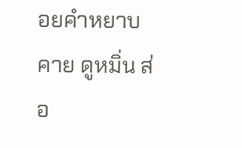อยคำหยาบคาย ดูหมิ่น ส่อ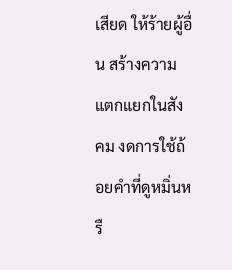เสียด ให้ร้ายผู้อื่น สร้างความแตกแยกในสังคม งดการใช้ถ้อยคำที่ดูหมิ่นหรื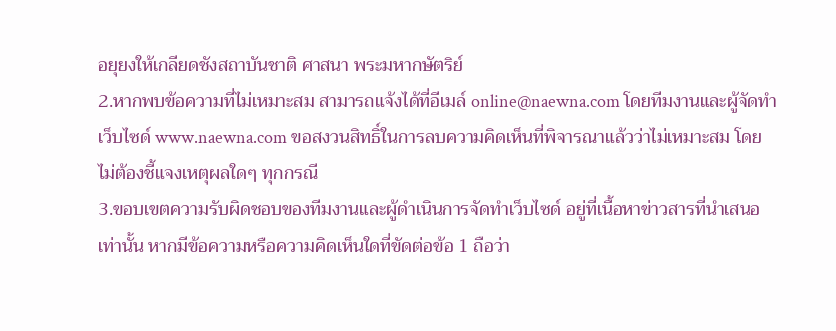อยุยงให้เกลียดชังสถาบันชาติ ศาสนา พระมหากษัตริย์
2.หากพบข้อความที่ไม่เหมาะสม สามารถแจ้งได้ที่อีเมล์ online@naewna.com โดยทีมงานและผู้จัดทำเว็บไซด์ www.naewna.com ขอสงวนสิทธิ์ในการลบความคิดเห็นที่พิจารณาแล้วว่าไม่เหมาะสม โดยไม่ต้องชี้แจงเหตุผลใดๆ ทุกกรณี
3.ขอบเขตความรับผิดชอบของทีมงานและผู้ดำเนินการจัดทำเว็บไซด์ อยู่ที่เนื้อหาข่าวสารที่นำเสนอเท่านั้น หากมีข้อความหรือความคิดเห็นใดที่ขัดต่อข้อ 1 ถือว่า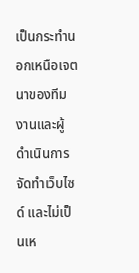เป็นกระทำนอกเหนือเจตนาของทีมงานและผู้ดำเนินการจัดทำเว็บไซด์ และไม่เป็นเห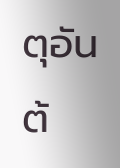ตุอันต้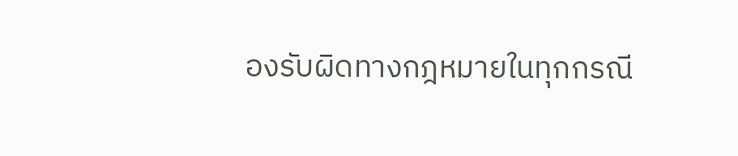องรับผิดทางกฎหมายในทุกกรณี